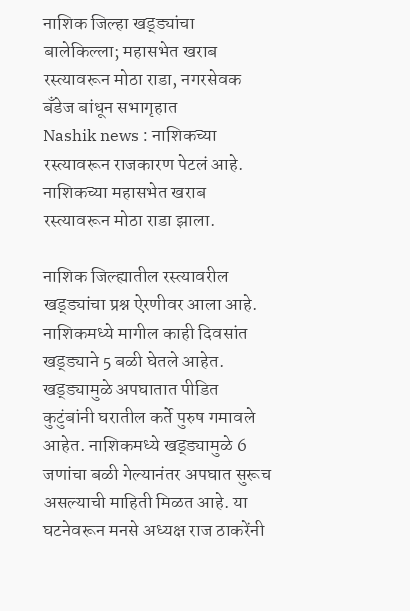नाशिक जिल्हा खड्ड्यांचा बालेकिल्ला; महासभेत खराब रस्त्यावरून मोठा राडा, नगरसेवक बँडेज बांधून सभागृहात
Nashik news : नाशिकच्या रस्त्यावरून राजकारण पेटलं आहे. नाशिकच्या महासभेत खराब रस्त्यावरून मोठा राडा झाला.

नाशिक जिल्ह्यातील रस्त्यावरील खड्ड्यांचा प्रश्न ऐरणीवर आला आहे. नाशिकमध्ये मागील काही दिवसांत खड्ड्याने 5 बळी घेतले आहेत. खड्ड्यामुळे अपघातात पीडित कुटुंबांनी घरातील कर्ते पुरुष गमावले आहेत. नाशिकमध्ये खड्ड्यामुळे 6 जणांचा बळी गेल्यानंतर अपघात सुरूच असल्याची माहिती मिळत आहे. या घटनेवरून मनसे अध्यक्ष राज ठाकरेंनी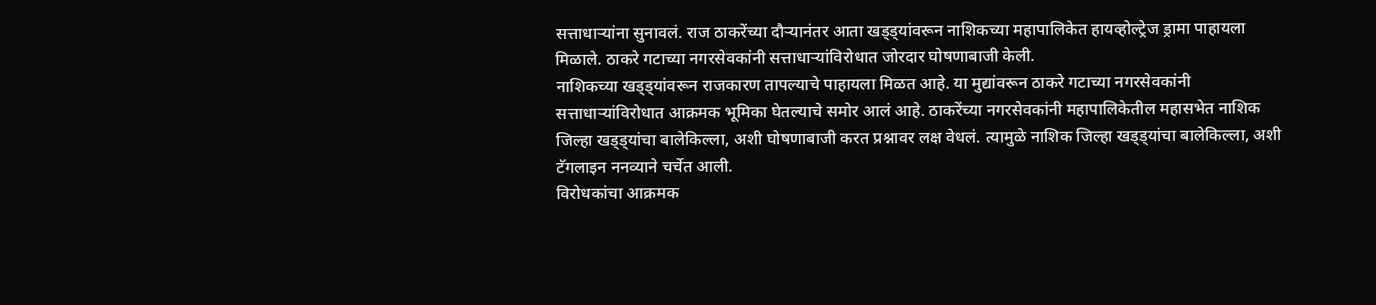सत्ताधाऱ्यांना सुनावलं. राज ठाकरेंच्या दौऱ्यानंतर आता खड्ड्यांवरून नाशिकच्या महापालिकेत हायव्होल्ट्रेज ड्रामा पाहायला मिळाले. ठाकरे गटाच्या नगरसेवकांनी सत्ताधाऱ्यांविरोधात जोरदार घोषणाबाजी केली.
नाशिकच्या खड्ड्यांवरून राजकारण तापल्याचे पाहायला मिळत आहे. या मुद्यांवरून ठाकरे गटाच्या नगरसेवकांनी सत्ताधाऱ्यांविरोधात आक्रमक भूमिका घेतल्याचे समोर आलं आहे. ठाकरेंच्या नगरसेवकांनी महापालिकेतील महासभेत नाशिक जिल्हा खड्ड्यांचा बालेकिल्ला, अशी घोषणाबाजी करत प्रश्नावर लक्ष वेधलं. त्यामुळे नाशिक जिल्हा खड्ड्यांचा बालेकिल्ला, अशी टॅगलाइन ननव्याने चर्चेत आली.
विरोधकांचा आक्रमक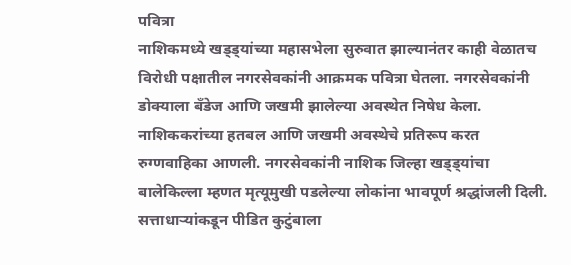पवित्रा
नाशिकमध्ये खड्ड्यांच्या महासभेला सुरुवात झाल्यानंतर काही वेळातच विरोधी पक्षातील नगरसेवकांनी आक्रमक पवित्रा घेतला. नगरसेवकांनी डोक्याला बँडेज आणि जखमी झालेल्या अवस्थेत निषेध केला. नाशिककरांच्या हतबल आणि जखमी अवस्थेचे प्रतिरूप करत रुग्णवाहिका आणली. नगरसेवकांनी नाशिक जिल्हा खड्ड्यांचा बालेकिल्ला म्हणत मृत्यूमुखी पडलेल्या लोकांना भावपूर्ण श्रद्धांजली दिली.
सत्ताधाऱ्यांकडून पीडित कुटुंबाला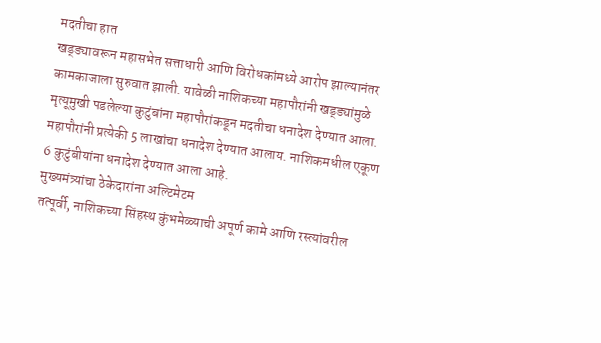मदतीचा हात
खड्ड्यावरून महासभेत सत्ताधारी आणि विरोधकांमध्ये आरोप झाल्यानंतर कामकाजाला सुरुवात झाली. यावेळी नाशिकच्या महापौरांनी खड्ड्यांमुळे मृत्यूमुखी पडलेल्या कुटुंबांना महापौरांकडून मदतीचा धनादेश देण्यात आला. महापौरांनी प्रत्येकी 5 लाखांचा धनादेश देण्यात आलाय. नाशिकमधील एकूण 6 कुटुंबीयांना धनादेश देण्यात आला आहे.
मुख्यमंत्र्यांचा ठेकेदारांना अल्टिमेटम
तत्पूर्वी, नाशिकच्या सिंहस्थ कुंभमेळ्याची अपूर्ण कामे आणि रस्त्यांवरील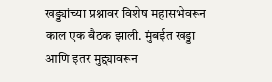खड्ड्यांच्या प्रश्नावर विशेष महासभेवरून काल एक बैठक झाली. मुंबईत खड्डा आणि इतर मुद्द्यावरून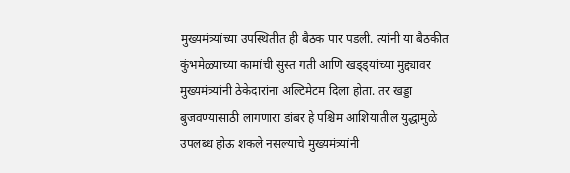मुख्यमंत्र्यांच्या उपस्थितीत ही बैठक पार पडली. त्यांनी या बैठकीत कुंभमेळ्याच्या कामांची सुस्त गती आणि खड्ड्यांच्या मुद्द्यावर मुख्यमंत्र्यांनी ठेकेदारांना अल्टिमेटम दिला होता. तर खड्डा बुजवण्यासाठी लागणारा डांबर हे पश्चिम आशियातील युद्धामुळे उपलब्ध होऊ शकले नसल्याचे मुख्यमंत्र्यांनी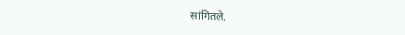सांगितले.